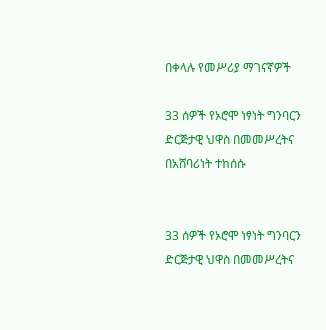በቀላሉ የመሥሪያ ማገናኛዎች

33 ሰዎች የኦሮሞ ነፃነት ግንባርን ድርጅታዊ ህዋስ በመመሥረትና በአሸባሪነት ተከሰሱ


33 ሰዎች የኦሮሞ ነፃነት ግንባርን ድርጅታዊ ህዋስ በመመሥረትና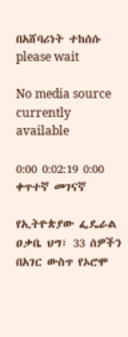በአሸባሪነት ተከሰሱ
please wait

No media source currently available

0:00 0:02:19 0:00
ቀጥተኛ መገናኛ

የኢትዮጵያው ፌዴራል ዐቃቤ ህግ፣ 33 ሰዎችን በአገር ውስጥ የኦሮሞ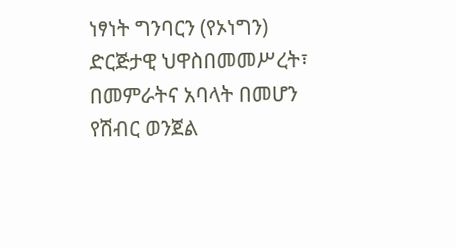ነፃነት ግንባርን (የኦነግን) ድርጅታዊ ህዋስበመመሥረት፣ በመምራትና አባላት በመሆን የሽብር ወንጀል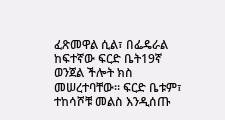ፈጽመዋል ሲል፣ በፌዴራል ከፍተኛው ፍርድ ቤት19ኛ ወንጀል ችሎት ክስ መሠረተባቸው። ፍርድ ቤቱም፣ ተከሳሾቹ መልስ እንዲሰጡ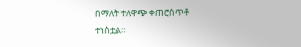በማለት ተለዋጭ ቀጠሮሰጥቶ ተነስቷል።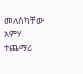መለስካቸው አምሃ ተጨማሪ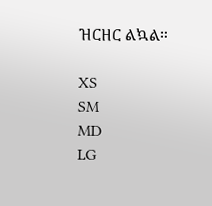ዝርዘር ልኳል።

XS
SM
MD
LG